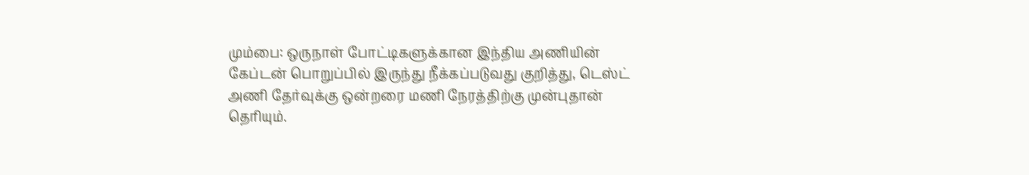மும்பை: ஒருநாள் போட்டிகளுக்கான இந்திய அணியின் கேப்டன் பொறுப்பில் இருந்து நீக்கப்படுவது குறித்து, டெஸ்ட் அணி தேர்வுக்கு ஒன்றரை மணி நேரத்திற்கு முன்புதான் தெரியும்.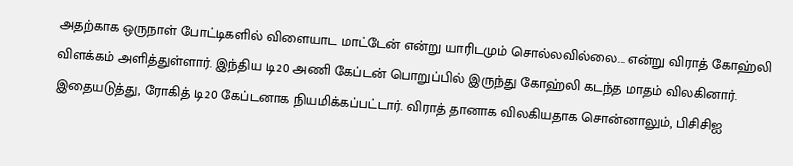அதற்காக ஒருநாள் போட்டிகளில் விளையாட மாட்டேன் என்று யாரிடமும் சொல்லவில்லை... என்று விராத் கோஹ்லி விளக்கம் அளித்துள்ளார். இந்திய டி20 அணி கேப்டன் பொறுப்பில் இருந்து கோஹ்லி கடந்த மாதம் விலகினார். இதையடுத்து, ரோகித் டி20 கேப்டனாக நியமிக்கப்பட்டார். விராத் தானாக விலகியதாக சொன்னாலும், பிசிசிஐ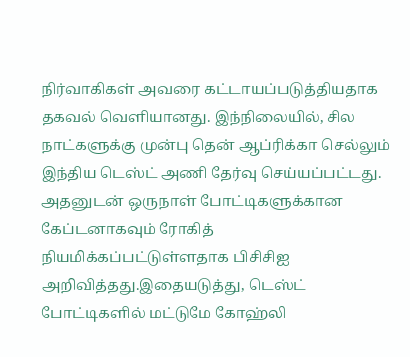நிர்வாகிகள் அவரை கட்டாயப்படுத்தியதாக தகவல் வெளியானது. இந்நிலையில், சில நாட்களுக்கு முன்பு தென் ஆப்ரிக்கா செல்லும் இந்திய டெஸ்ட் அணி தேர்வு செய்யப்பட்டது. அதனுடன் ஒருநாள் போட்டிகளுக்கான கேப்டனாகவும் ரோகித் நியமிக்கப்பட்டுள்ளதாக பிசிசிஐ அறிவித்தது.இதையடுத்து, டெஸ்ட் போட்டிகளில் மட்டுமே கோஹ்லி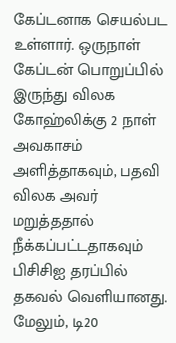கேப்டனாக செயல்பட உள்ளார். ஒருநாள் கேப்டன் பொறுப்பில் இருந்து விலக கோஹ்லிக்கு 2 நாள் அவகாசம் அளித்தாகவும், பதவி விலக அவர் மறுத்ததால் நீக்கப்பட்டதாகவும் பிசிசிஐ தரப்பில் தகவல் வெளியானது. மேலும், டி20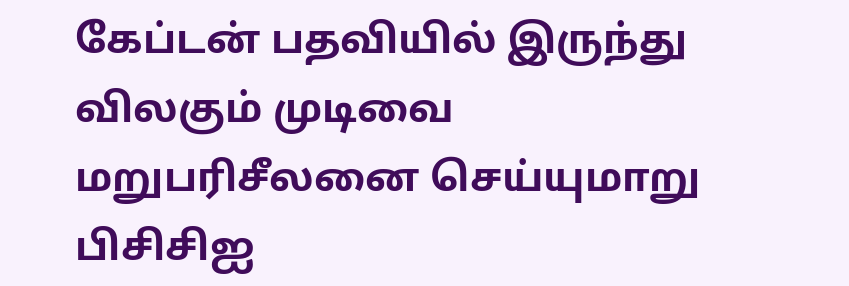கேப்டன் பதவியில் இருந்து விலகும் முடிவை மறுபரிசீலனை செய்யுமாறு பிசிசிஐ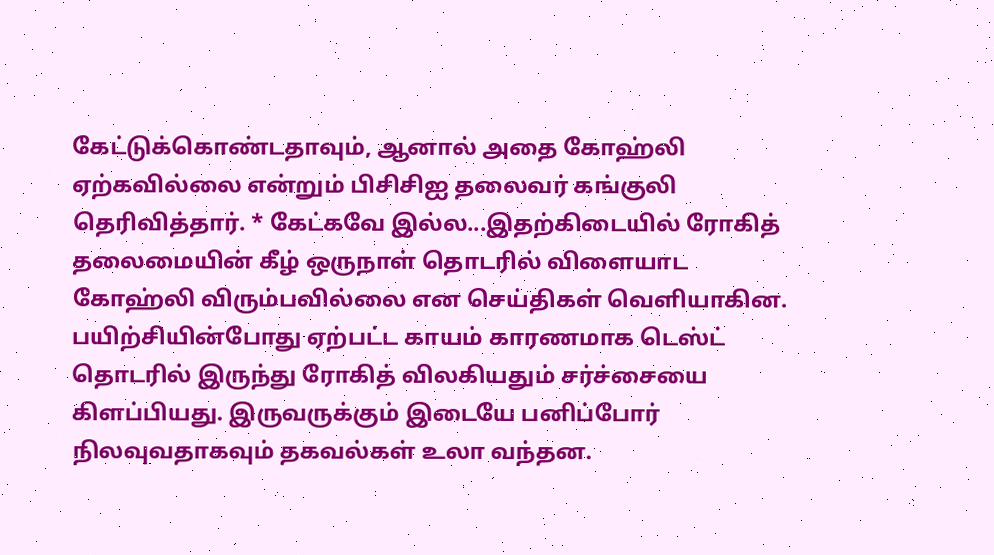கேட்டுக்கொண்டதாவும், ஆனால் அதை கோஹ்லி ஏற்கவில்லை என்றும் பிசிசிஐ தலைவர் கங்குலி தெரிவித்தார். * கேட்கவே இல்ல...இதற்கிடையில் ரோகித் தலைமையின் கீழ் ஒருநாள் தொடரில் விளையாட கோஹ்லி விரும்பவில்லை என செய்திகள் வெளியாகின. பயிற்சியின்போது ஏற்பட்ட காயம் காரணமாக டெஸ்ட் தொடரில் இருந்து ரோகித் விலகியதும் சர்ச்சையை கிளப்பியது. இருவருக்கும் இடையே பனிப்போர் நிலவுவதாகவும் தகவல்கள் உலா வந்தன.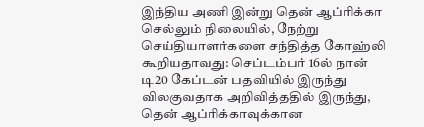இந்திய அணி இன்று தென் ஆப்ரிக்கா செல்லும் நிலையில், நேற்று செய்தியாளர்களை சந்தித்த கோஹ்லி கூறியதாவது: செப்டம்பர் 16ல் நான் டி20 கேப்டன் பதவியில் இருந்து விலகுவதாக அறிவித்ததில் இருந்து, தென் ஆப்ரிக்காவுக்கான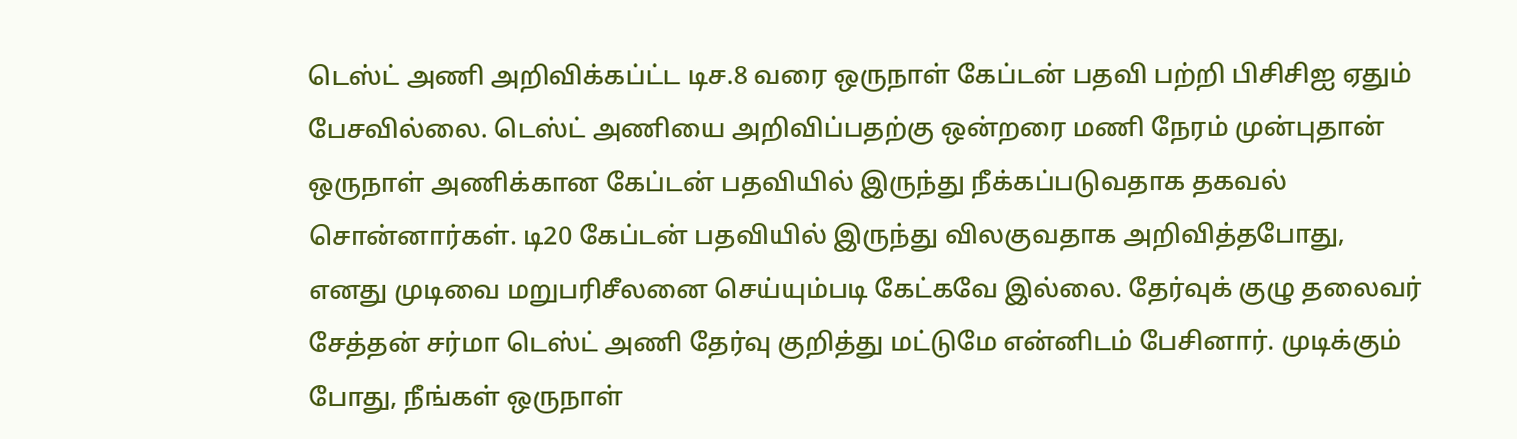டெஸ்ட் அணி அறிவிக்கப்ட்ட டிச.8 வரை ஒருநாள் கேப்டன் பதவி பற்றி பிசிசிஐ ஏதும் பேசவில்லை. டெஸ்ட் அணியை அறிவிப்பதற்கு ஒன்றரை மணி நேரம் முன்புதான் ஒருநாள் அணிக்கான கேப்டன் பதவியில் இருந்து நீக்கப்படுவதாக தகவல் சொன்னார்கள். டி20 கேப்டன் பதவியில் இருந்து விலகுவதாக அறிவித்தபோது, எனது முடிவை மறுபரிசீலனை செய்யும்படி கேட்கவே இல்லை. தேர்வுக் குழு தலைவர் சேத்தன் சர்மா டெஸ்ட் அணி தேர்வு குறித்து மட்டுமே என்னிடம் பேசினார். முடிக்கும் போது, நீங்கள் ஒருநாள்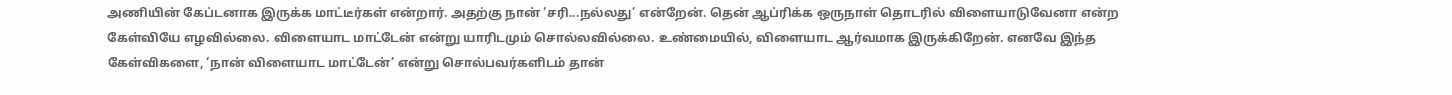அணியின் கேப்டனாக இருக்க மாட்டீர்கள் என்றார். அதற்கு நான் ‘சரி...நல்லது’ என்றேன். தென் ஆப்ரிக்க ஒருநாள் தொடரில் விளையாடுவேனா என்ற கேள்வியே எழவில்லை. விளையாட மாட்டேன் என்று யாரிடமும் சொல்லவில்லை. உண்மையில், விளையாட ஆர்வமாக இருக்கிறேன். எனவே இந்த கேள்விகளை, ‘நான் விளையாட மாட்டேன்’ என்று சொல்பவர்களிடம் தான்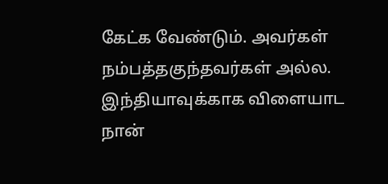கேட்க வேண்டும். அவர்கள் நம்பத்தகுந்தவர்கள் அல்ல. இந்தியாவுக்காக விளையாட நான்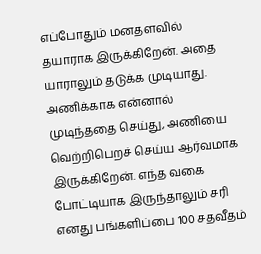எப்போதும் மனதளவில் தயாராக இருக்கிறேன். அதை யாராலும் தடுக்க முடியாது. அணிக்காக என்னால் முடிந்ததை செய்து, அணியை வெற்றிபெறச் செய்ய ஆர்வமாக இருக்கிறேன். எந்த வகை போட்டியாக இருந்தாலும் சரி எனது பங்களிப்பை 100 சதவீதம்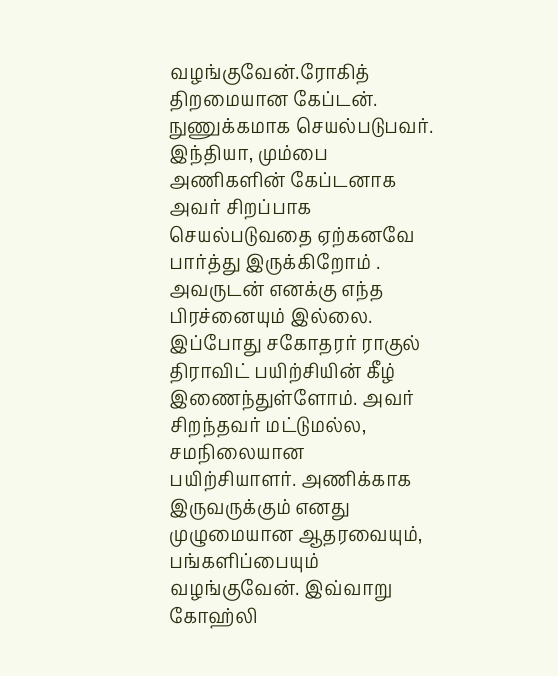வழங்குவேன்.ரோகித் திறமையான கேப்டன். நுணுக்கமாக செயல்படுபவர். இந்தியா, மும்பை அணிகளின் கேப்டனாக அவர் சிறப்பாக செயல்படுவதை ஏற்கனவே பார்த்து இருக்கிறோம் . அவருடன் எனக்கு எந்த பிரச்னையும் இல்லை. இப்போது சகோதரர் ராகுல் திராவிட் பயிற்சியின் கீழ் இணைந்துள்ளோம். அவர் சிறந்தவர் மட்டுமல்ல, சமநிலையான பயிற்சியாளர். அணிக்காக இருவருக்கும் எனது முழுமையான ஆதரவையும், பங்களிப்பையும் வழங்குவேன். இவ்வாறு கோஹ்லி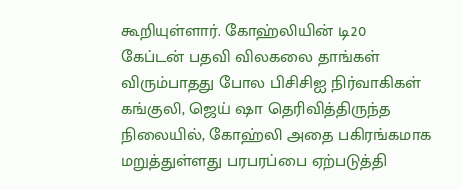கூறியுள்ளார். கோஹ்லியின் டி20 கேப்டன் பதவி விலகலை தாங்கள் விரும்பாதது போல பிசிசிஐ நிர்வாகிகள் கங்குலி, ஜெய் ஷா தெரிவித்திருந்த நிலையில், கோஹ்லி அதை பகிரங்கமாக மறுத்துள்ளது பரபரப்பை ஏற்படுத்தி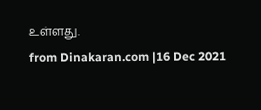உள்ளது.
from Dinakaran.com |16 Dec 2021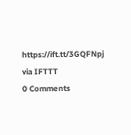https://ift.tt/3GQFNpj
via IFTTT
0 Comments